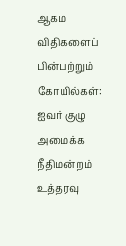ஆகம விதிகளைப் பின்பற்றும் கோயில்கள்: ஐவர் குழு அமைக்க நீதிமன்றம் உத்தரவு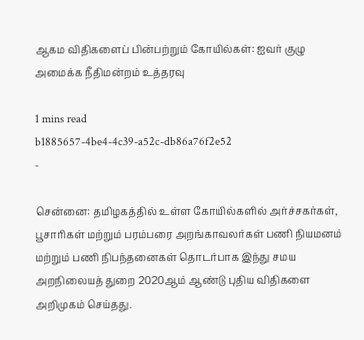ஆகம விதிகளைப் பின்பற்றும் கோயில்கள்: ஐவர் குழு அமைக்க நீதிமன்றம் உத்தரவு

1 mins read
b1885657-4be4-4c39-a52c-db86a76f2e52
-

சென்னை: தமிழகத்தில் உள்ள கோயில்களில் அர்ச்சகர்கள், பூசாரிகள் மற்றும் பரம்பரை அறங்காவலர்கள் பணி நியமனம் மற்றும் பணி நிபந்தனைகள் தொடர்பாக இந்து சமய அறநிலையத் துறை 2020ஆம் ஆண்டு புதிய விதிகளை அறிமுகம் செய்தது.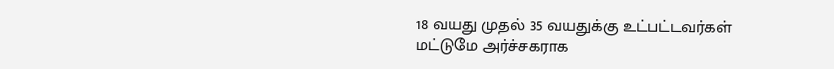18 வயது முதல் 35 வயதுக்கு உட்பட்டவர்கள் மட்டுமே அர்ச்சகராக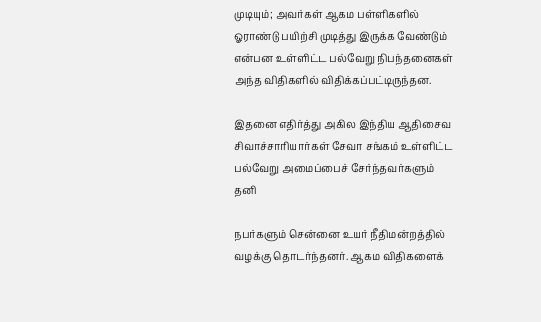முடியும்; அவர்கள் ஆகம பள்ளிகளில் ஓராண்டு பயிற்சி முடித்து இருக்க வேண்டும் என்பன உள்ளிட்ட பல்வேறு நிபந்தனைகள் அந்த விதிகளில் விதிக்கப்பட்டிருந்தன.

இதனை எதிர்த்து அகில இந்திய ஆதிசைவ சிவாச்சாரியார்கள் சேவா சங்கம் உள்ளிட்ட பல்வேறு அமைப்பைச் சேர்ந்தவர்களும் தனி

நபர்களும் சென்னை உயர் நீதிமன்றத்தில் வழக்கு தொடர்ந்தனர். ஆகம விதிகளைக்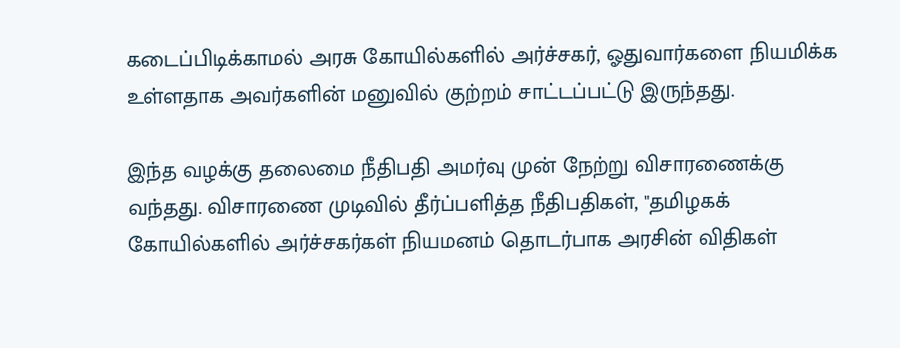கடைப்பிடிக்காமல் அரசு கோயில்களில் அர்ச்சகர், ஓதுவார்களை நியமிக்க உள்ளதாக அவர்களின் மனுவில் குற்றம் சாட்டப்பட்டு இருந்தது.

இந்த வழக்கு தலைமை நீதிபதி அமர்வு முன் நேற்று விசாரணைக்கு வந்தது. விசாரணை முடிவில் தீர்ப்பளித்த நீதிபதிகள், "தமிழகக் கோயில்களில் அர்ச்சகர்கள் நியமனம் தொடர்பாக அரசின் விதிகள்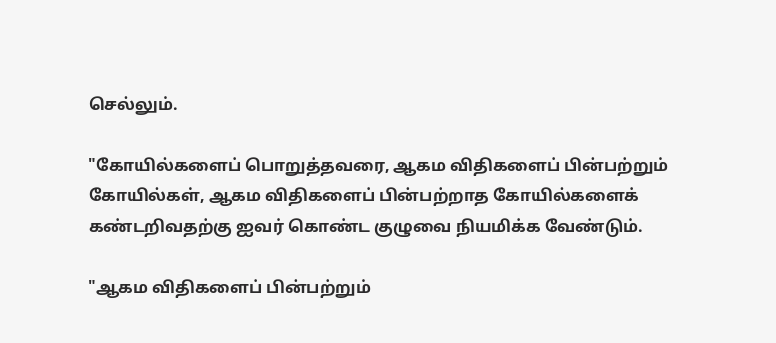செல்லும்.

"கோயில்களைப் பொறுத்தவரை, ஆகம விதிகளைப் பின்பற்றும் கோயில்கள், ஆகம விதிகளைப் பின்பற்றாத கோயில்களைக் கண்டறிவதற்கு ஐவர் கொண்ட குழுவை நியமிக்க வேண்டும்.

"ஆகம விதிகளைப் பின்பற்றும்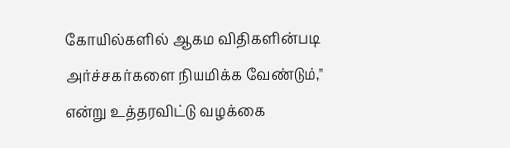கோயில்களில் ஆகம விதிகளின்படி அர்ச்சகர்களை நியமிக்க வேண்டும்," என்று உத்தரவிட்டு வழக்கை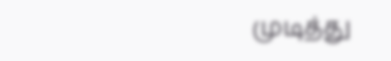முடித்து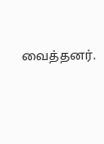வைத்தனர்.